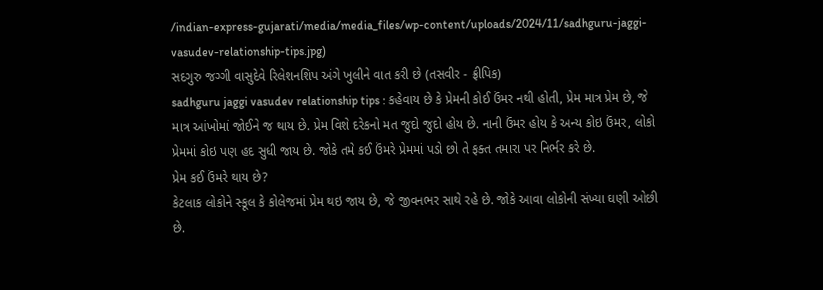/indian-express-gujarati/media/media_files/wp-content/uploads/2024/11/sadhguru-jaggi-vasudev-relationship-tips.jpg)
સદગુરુ જગ્ગી વાસુદેવે રિલેશનશિપ અંગે ખુલીને વાત કરી છે (તસવીર - ફ્રીપિક)
sadhguru jaggi vasudev relationship tips : કહેવાય છે કે પ્રેમની કોઈ ઉંમર નથી હોતી, પ્રેમ માત્ર પ્રેમ છે, જે માત્ર આંખોમાં જોઈને જ થાય છે. પ્રેમ વિશે દરેકનો મત જુદો જુદો હોય છે. નાની ઉંમર હોય કે અન્ય કોઇ ઉંમર, લોકો પ્રેમમાં કોઇ પણ હદ સુધી જાય છે. જોકે તમે કઈ ઉંમરે પ્રેમમાં પડો છો તે ફક્ત તમારા પર નિર્ભર કરે છે.
પ્રેમ કઈ ઉંમરે થાય છે?
કેટલાક લોકોને સ્કૂલ કે કોલેજમાં પ્રેમ થઇ જાય છે, જે જીવનભર સાથે રહે છે. જોકે આવા લોકોની સંખ્યા ઘણી ઓછી છે.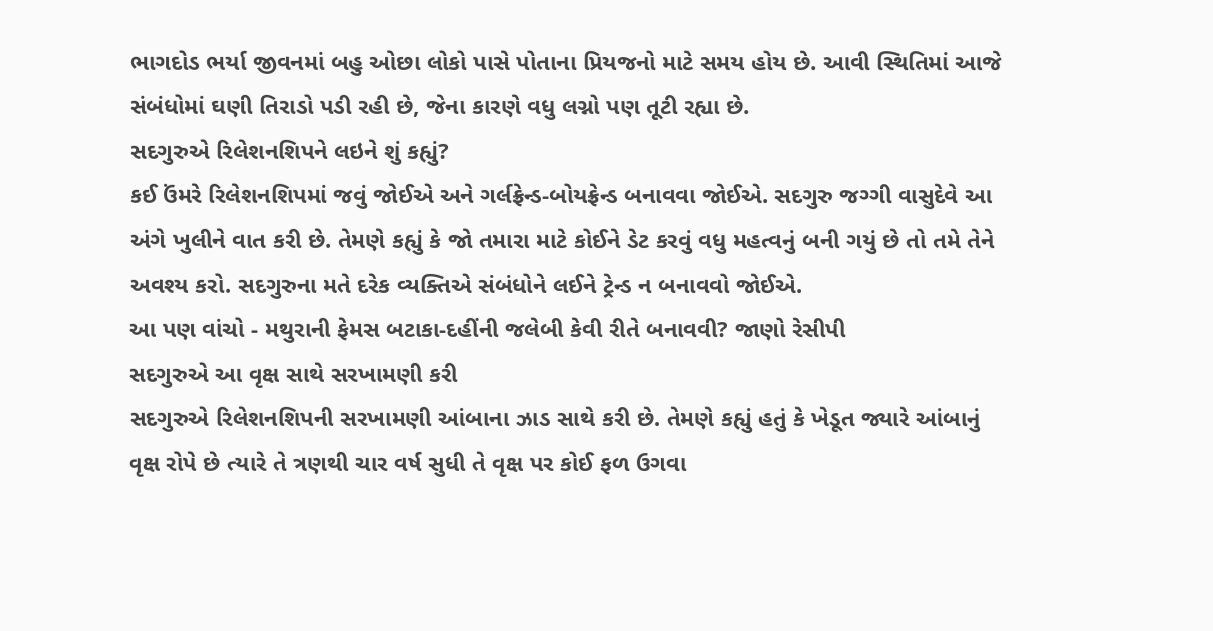ભાગદોડ ભર્યા જીવનમાં બહુ ઓછા લોકો પાસે પોતાના પ્રિયજનો માટે સમય હોય છે. આવી સ્થિતિમાં આજે સંબંધોમાં ઘણી તિરાડો પડી રહી છે, જેના કારણે વધુ લગ્નો પણ તૂટી રહ્યા છે.
સદગુરુએ રિલેશનશિપને લઇને શું કહ્યું?
કઈ ઉંમરે રિલેશનશિપમાં જવું જોઈએ અને ગર્લફ્રેન્ડ-બોયફ્રેન્ડ બનાવવા જોઈએ. સદગુરુ જગ્ગી વાસુદેવે આ અંગે ખુલીને વાત કરી છે. તેમણે કહ્યું કે જો તમારા માટે કોઈને ડેટ કરવું વધુ મહત્વનું બની ગયું છે તો તમે તેને અવશ્ય કરો. સદગુરુના મતે દરેક વ્યક્તિએ સંબંધોને લઈને ટ્રેન્ડ ન બનાવવો જોઈએ.
આ પણ વાંચો - મથુરાની ફેમસ બટાકા-દહીંની જલેબી કેવી રીતે બનાવવી? જાણો રેસીપી
સદગુરુએ આ વૃક્ષ સાથે સરખામણી કરી
સદગુરુએ રિલેશનશિપની સરખામણી આંબાના ઝાડ સાથે કરી છે. તેમણે કહ્યું હતું કે ખેડૂત જ્યારે આંબાનું વૃક્ષ રોપે છે ત્યારે તે ત્રણથી ચાર વર્ષ સુધી તે વૃક્ષ પર કોઈ ફળ ઉગવા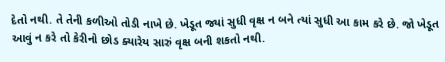દેતો નથી. તે તેની કળીઓ તોડી નાખે છે. ખેડૂત જ્યાં સુધી વૃક્ષ ન બને ત્યાં સુધી આ કામ કરે છે. જો ખેડૂત આવું ન કરે તો કેરીનો છોડ ક્યારેય સારું વૃક્ષ બની શકતો નથી.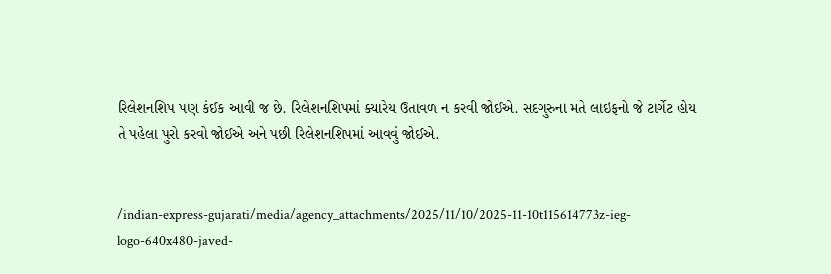રિલેશનશિપ પણ કંઈક આવી જ છે. રિલેશનશિપમાં ક્યારેય ઉતાવળ ન કરવી જોઈએ. સદગુરુના મતે લાઇફનો જે ટાર્ગેટ હોય તે પહેલા પુરો કરવો જોઈએ અને પછી રિલેશનશિપમાં આવવું જોઈએ.


/indian-express-gujarati/media/agency_attachments/2025/11/10/2025-11-10t115614773z-ieg-logo-640x480-javed-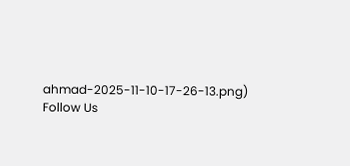ahmad-2025-11-10-17-26-13.png)
Follow Us